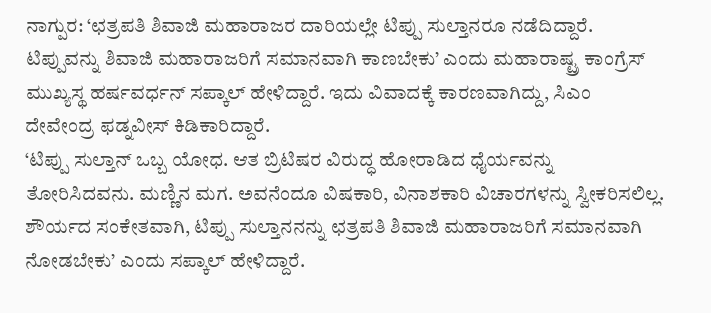ನಾಗ್ಪುರ: ‘ಛತ್ರಪತಿ ಶಿವಾಜಿ ಮಹಾರಾಜರ ದಾರಿಯಲ್ಲೇ ಟಿಪ್ಪು ಸುಲ್ತಾನರೂ ನಡೆದಿದ್ದಾರೆ. ಟಿಪ್ಪುವನ್ನು ಶಿವಾಜಿ ಮಹಾರಾಜರಿಗೆ ಸಮಾನವಾಗಿ ಕಾಣಬೇಕು’ ಎಂದು ಮಹಾರಾಷ್ಟ್ರ ಕಾಂಗ್ರೆಸ್ ಮುಖ್ಯಸ್ಥ ಹರ್ಷವರ್ಧನ್ ಸಪ್ಕಾಲ್ ಹೇಳಿದ್ದಾರೆ. ಇದು ವಿವಾದಕ್ಕೆ ಕಾರಣವಾಗಿದ್ದು, ಸಿಎಂ ದೇವೇಂದ್ರ ಫಡ್ನವೀಸ್ ಕಿಡಿಕಾರಿದ್ದಾರೆ.
‘ಟಿಪ್ಪು ಸುಲ್ತಾನ್ ಒಬ್ಬ ಯೋಧ. ಆತ ಬ್ರಿಟಿಷರ ವಿರುದ್ಧ ಹೋರಾಡಿದ ಧೈರ್ಯವನ್ನು ತೋರಿಸಿದವನು. ಮಣ್ಣಿನ ಮಗ. ಅವನೆಂದೂ ವಿಷಕಾರಿ, ವಿನಾಶಕಾರಿ ವಿಚಾರಗಳನ್ನು ಸ್ವೀಕರಿಸಲಿಲ್ಲ. ಶೌರ್ಯದ ಸಂಕೇತವಾಗಿ, ಟಿಪ್ಪು ಸುಲ್ತಾನನನ್ನು ಛತ್ರಪತಿ ಶಿವಾಜಿ ಮಹಾರಾಜರಿಗೆ ಸಮಾನವಾಗಿ ನೋಡಬೇಕು’ ಎಂದು ಸಪ್ಕಾಲ್ ಹೇಳಿದ್ದಾರೆ.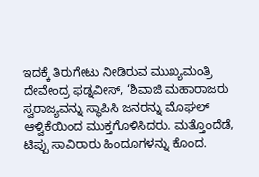ಇದಕ್ಕೆ ತಿರುಗೇಟು ನೀಡಿರುವ ಮುಖ್ಯಮಂತ್ರಿ ದೇವೇಂದ್ರ ಫಡ್ನವೀಸ್, ‘ಶಿವಾಜಿ ಮಹಾರಾಜರು ಸ್ವರಾಜ್ಯವನ್ನು ಸ್ಥಾಪಿಸಿ ಜನರನ್ನು ಮೊಘಲ್ ಆಳ್ವಿಕೆಯಿಂದ ಮುಕ್ತಗೊಳಿಸಿದರು. ಮತ್ತೊಂದೆಡೆ, ಟಿಪ್ಪು ಸಾವಿರಾರು ಹಿಂದೂಗಳನ್ನು ಕೊಂದ.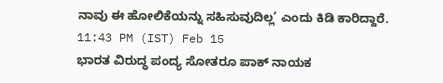ನಾವು ಈ ಹೋಲಿಕೆಯನ್ನು ಸಹಿಸುವುದಿಲ್ಲ’ ಎಂದು ಕಿಡಿ ಕಾರಿದ್ದಾರೆ.
11:43 PM (IST) Feb 15
ಭಾರತ ವಿರುದ್ಧ ಪಂದ್ಯ ಸೋತರೂ ಪಾಕ್ ನಾಯಕ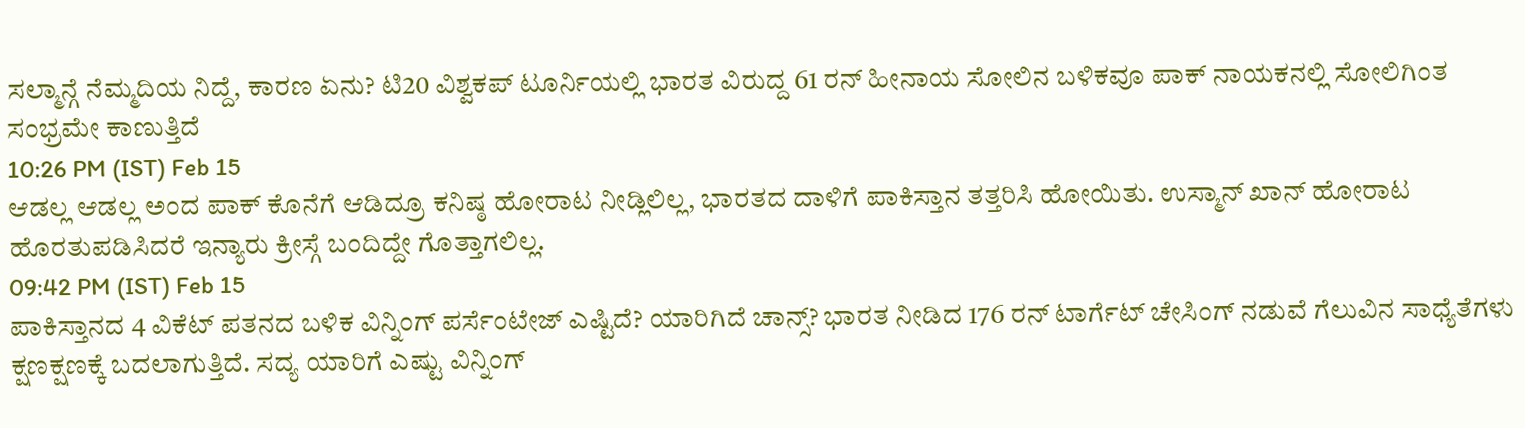ಸಲ್ಮಾನ್ಗೆ ನೆಮ್ಮದಿಯ ನಿದ್ದೆ, ಕಾರಣ ಏನು? ಟಿ20 ವಿಶ್ವಕಪ್ ಟೂರ್ನಿಯಲ್ಲಿ ಭಾರತ ವಿರುದ್ದ 61 ರನ್ ಹೀನಾಯ ಸೋಲಿನ ಬಳಿಕವೂ ಪಾಕ್ ನಾಯಕನಲ್ಲಿ ಸೋಲಿಗಿಂತ ಸಂಭ್ರಮೇ ಕಾಣುತ್ತಿದೆ
10:26 PM (IST) Feb 15
ಆಡಲ್ಲ ಆಡಲ್ಲ ಅಂದ ಪಾಕ್ ಕೊನೆಗೆ ಆಡಿದ್ರೂ ಕನಿಷ್ಠ ಹೋರಾಟ ನೀಡ್ಲಿಲಿಲ್ಲ, ಭಾರತದ ದಾಳಿಗೆ ಪಾಕಿಸ್ತಾನ ತತ್ತರಿಸಿ ಹೋಯಿತು. ಉಸ್ಮಾನ್ ಖಾನ್ ಹೋರಾಟ ಹೊರತುಪಡಿಸಿದರೆ ಇನ್ಯಾರು ಕ್ರೀಸ್ಗೆ ಬಂದಿದ್ದೇ ಗೊತ್ತಾಗಲಿಲ್ಲ.
09:42 PM (IST) Feb 15
ಪಾಕಿಸ್ತಾನದ 4 ವಿಕೆಟ್ ಪತನದ ಬಳಿಕ ವಿನ್ನಿಂಗ್ ಪರ್ಸೆಂಟೇಜ್ ಎಷ್ಟಿದೆ? ಯಾರಿಗಿದೆ ಚಾನ್ಸ್? ಭಾರತ ನೀಡಿದ 176 ರನ್ ಟಾರ್ಗೆಟ್ ಚೇಸಿಂಗ್ ನಡುವೆ ಗೆಲುವಿನ ಸಾಧ್ಯೆತೆಗಳು ಕ್ಷಣಕ್ಷಣಕ್ಕೆ ಬದಲಾಗುತ್ತಿದೆ. ಸದ್ಯ ಯಾರಿಗೆ ಎಷ್ಟು ವಿನ್ನಿಂಗ್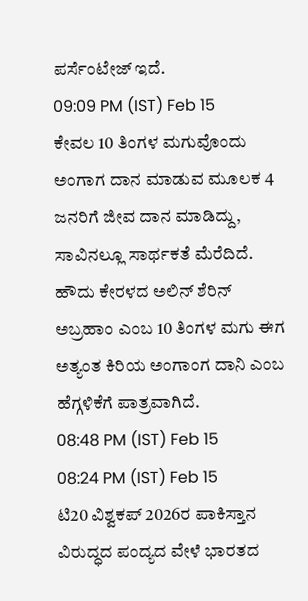ಪರ್ಸೆಂಟೇಜ್ ಇದೆ.
09:09 PM (IST) Feb 15
ಕೇವಲ 10 ತಿಂಗಳ ಮಗುವೊಂದು ಅಂಗಾಗ ದಾನ ಮಾಡುವ ಮೂಲಕ 4 ಜನರಿಗೆ ಜೀವ ದಾನ ಮಾಡಿದ್ದು, ಸಾವಿನಲ್ಲೂ ಸಾರ್ಥಕತೆ ಮೆರೆದಿದೆ. ಹೌದು ಕೇರಳದ ಅಲಿನ್ ಶೆರಿನ್ ಅಬ್ರಹಾಂ ಎಂಬ 10 ತಿಂಗಳ ಮಗು ಈಗ ಅತ್ಯಂತ ಕಿರಿಯ ಅಂಗಾಂಗ ದಾನಿ ಎಂಬ ಹೆಗ್ಗಳಿಕೆಗೆ ಪಾತ್ರವಾಗಿದೆ.
08:48 PM (IST) Feb 15
08:24 PM (IST) Feb 15
ಟಿ20 ವಿಶ್ವಕಪ್ 2026ರ ಪಾಕಿಸ್ತಾನ ವಿರುದ್ಧದ ಪಂದ್ಯದ ವೇಳೆ ಭಾರತದ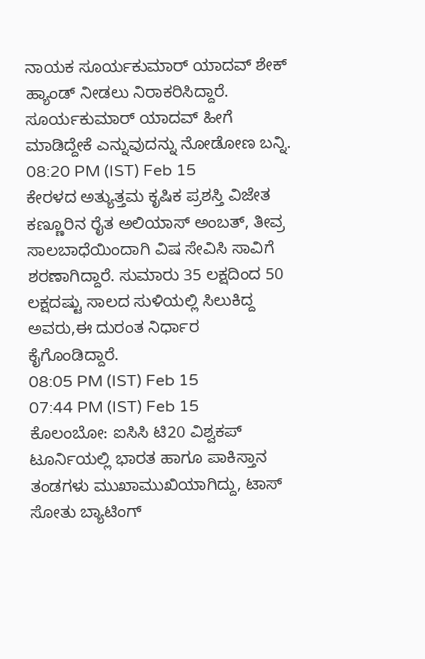ನಾಯಕ ಸೂರ್ಯಕುಮಾರ್ ಯಾದವ್ ಶೇಕ್ ಹ್ಯಾಂಡ್ ನೀಡಲು ನಿರಾಕರಿಸಿದ್ದಾರೆ. ಸೂರ್ಯಕುಮಾರ್ ಯಾದವ್ ಹೀಗೆ ಮಾಡಿದ್ದೇಕೆ ಎನ್ನುವುದನ್ನು ನೋಡೋಣ ಬನ್ನಿ.
08:20 PM (IST) Feb 15
ಕೇರಳದ ಅತ್ಯುತ್ತಮ ಕೃಷಿಕ ಪ್ರಶಸ್ತಿ ವಿಜೇತ ಕಣ್ಣೂರಿನ ರೈತ ಅಲಿಯಾಸ್ ಅಂಬತ್, ತೀವ್ರ ಸಾಲಬಾಧೆಯಿಂದಾಗಿ ವಿಷ ಸೇವಿಸಿ ಸಾವಿಗೆ ಶರಣಾಗಿದ್ದಾರೆ. ಸುಮಾರು 35 ಲಕ್ಷದಿಂದ 50 ಲಕ್ಷದಷ್ಟು ಸಾಲದ ಸುಳಿಯಲ್ಲಿ ಸಿಲುಕಿದ್ದ ಅವರು,ಈ ದುರಂತ ನಿರ್ಧಾರ ಕೈಗೊಂಡಿದ್ದಾರೆ.
08:05 PM (IST) Feb 15
07:44 PM (IST) Feb 15
ಕೊಲಂಬೋ: ಐಸಿಸಿ ಟಿ20 ವಿಶ್ವಕಪ್ ಟೂರ್ನಿಯಲ್ಲಿ ಭಾರತ ಹಾಗೂ ಪಾಕಿಸ್ತಾನ ತಂಡಗಳು ಮುಖಾಮುಖಿಯಾಗಿದ್ದು, ಟಾಸ್ ಸೋತು ಬ್ಯಾಟಿಂಗ್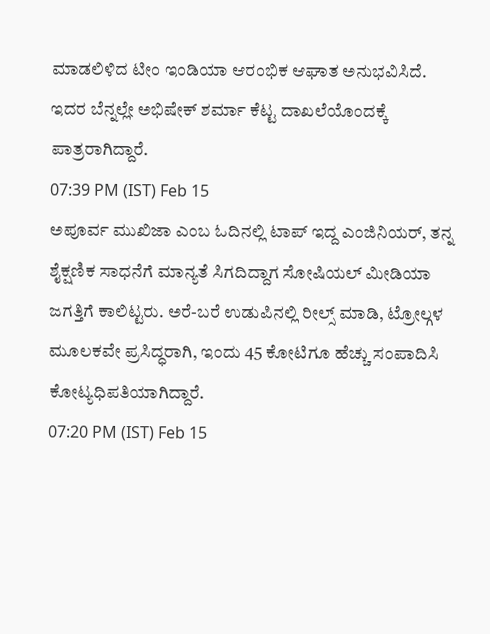ಮಾಡಲಿಳಿದ ಟೀಂ ಇಂಡಿಯಾ ಆರಂಭಿಕ ಆಘಾತ ಅನುಭವಿಸಿದೆ. ಇದರ ಬೆನ್ನಲ್ಲೇ ಅಭಿಷೇಕ್ ಶರ್ಮಾ ಕೆಟ್ಟ ದಾಖಲೆಯೊಂದಕ್ಕೆ ಪಾತ್ರರಾಗಿದ್ದಾರೆ.
07:39 PM (IST) Feb 15
ಅಪೂರ್ವ ಮುಖಿಜಾ ಎಂಬ ಓದಿನಲ್ಲಿ ಟಾಪ್ ಇದ್ದ ಎಂಜಿನಿಯರ್, ತನ್ನ ಶೈಕ್ಷಣಿಕ ಸಾಧನೆಗೆ ಮಾನ್ಯತೆ ಸಿಗದಿದ್ದಾಗ ಸೋಷಿಯಲ್ ಮೀಡಿಯಾ ಜಗತ್ತಿಗೆ ಕಾಲಿಟ್ಟರು. ಅರೆ-ಬರೆ ಉಡುಪಿನಲ್ಲಿ ರೀಲ್ಸ್ ಮಾಡಿ, ಟ್ರೋಲ್ಗಳ ಮೂಲಕವೇ ಪ್ರಸಿದ್ಧರಾಗಿ, ಇಂದು 45 ಕೋಟಿಗೂ ಹೆಚ್ಚು ಸಂಪಾದಿಸಿ ಕೋಟ್ಯಧಿಪತಿಯಾಗಿದ್ದಾರೆ.
07:20 PM (IST) Feb 15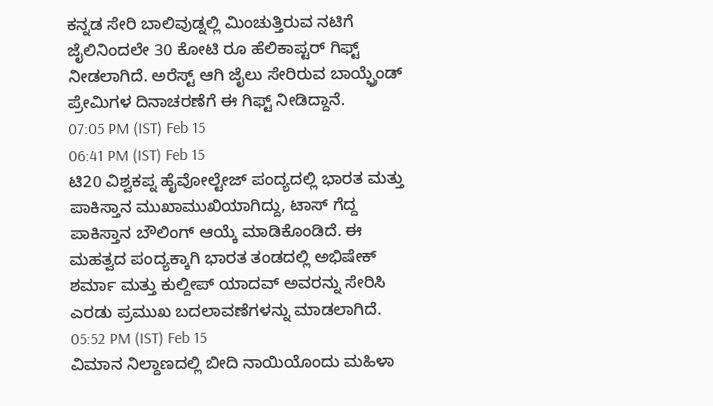ಕನ್ನಡ ಸೇರಿ ಬಾಲಿವುಡ್ನಲ್ಲಿ ಮಿಂಚುತ್ತಿರುವ ನಟಿಗೆ ಜೈಲಿನಿಂದಲೇ 30 ಕೋಟಿ ರೂ ಹೆಲಿಕಾಪ್ಟರ್ ಗಿಫ್ಟ್ ನೀಡಲಾಗಿದೆ. ಅರೆಸ್ಟ್ ಆಗಿ ಜೈಲು ಸೇರಿರುವ ಬಾಯ್ಫ್ರೆಂಡ್ ಪ್ರೇಮಿಗಳ ದಿನಾಚರಣೆಗೆ ಈ ಗಿಫ್ಟ್ ನೀಡಿದ್ದಾನೆ.
07:05 PM (IST) Feb 15
06:41 PM (IST) Feb 15
ಟಿ20 ವಿಶ್ವಕಪ್ನ ಹೈವೋಲ್ಟೇಜ್ ಪಂದ್ಯದಲ್ಲಿ ಭಾರತ ಮತ್ತು ಪಾಕಿಸ್ತಾನ ಮುಖಾಮುಖಿಯಾಗಿದ್ದು, ಟಾಸ್ ಗೆದ್ದ ಪಾಕಿಸ್ತಾನ ಬೌಲಿಂಗ್ ಆಯ್ಕೆ ಮಾಡಿಕೊಂಡಿದೆ. ಈ ಮಹತ್ವದ ಪಂದ್ಯಕ್ಕಾಗಿ ಭಾರತ ತಂಡದಲ್ಲಿ ಅಭಿಷೇಕ್ ಶರ್ಮಾ ಮತ್ತು ಕುಲ್ದೀಪ್ ಯಾದವ್ ಅವರನ್ನು ಸೇರಿಸಿ ಎರಡು ಪ್ರಮುಖ ಬದಲಾವಣೆಗಳನ್ನು ಮಾಡಲಾಗಿದೆ.
05:52 PM (IST) Feb 15
ವಿಮಾನ ನಿಲ್ದಾಣದಲ್ಲಿ ಬೀದಿ ನಾಯಿಯೊಂದು ಮಹಿಳಾ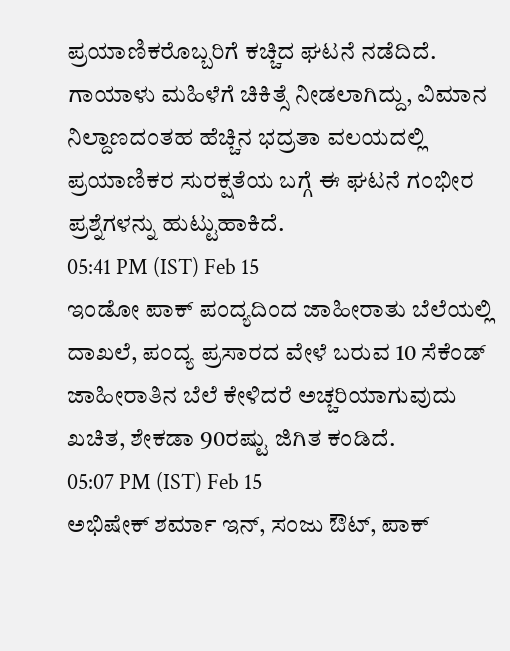ಪ್ರಯಾಣಿಕರೊಬ್ಬರಿಗೆ ಕಚ್ಚಿದ ಘಟನೆ ನಡೆದಿದೆ. ಗಾಯಾಳು ಮಹಿಳೆಗೆ ಚಿಕಿತ್ಸೆ ನೀಡಲಾಗಿದ್ದು, ವಿಮಾನ ನಿಲ್ದಾಣದಂತಹ ಹೆಚ್ಚಿನ ಭದ್ರತಾ ವಲಯದಲ್ಲಿ ಪ್ರಯಾಣಿಕರ ಸುರಕ್ಷತೆಯ ಬಗ್ಗೆ ಈ ಘಟನೆ ಗಂಭೀರ ಪ್ರಶ್ನೆಗಳನ್ನು ಹುಟ್ಟುಹಾಕಿದೆ.
05:41 PM (IST) Feb 15
ಇಂಡೋ ಪಾಕ್ ಪಂದ್ಯದಿಂದ ಜಾಹೀರಾತು ಬೆಲೆಯಲ್ಲಿ ದಾಖಲೆ, ಪಂದ್ಯ ಪ್ರಸಾರದ ವೇಳೆ ಬರುವ 10 ಸೆಕೆಂಡ್ ಜಾಹೀರಾತಿನ ಬೆಲೆ ಕೇಳಿದರೆ ಅಚ್ಚರಿಯಾಗುವುದು ಖಚಿತ, ಶೇಕಡಾ 90ರಷ್ಟು ಜಿಗಿತ ಕಂಡಿದೆ.
05:07 PM (IST) Feb 15
ಅಭಿಷೇಕ್ ಶರ್ಮಾ ಇನ್, ಸಂಜು ಔಟ್, ಪಾಕ್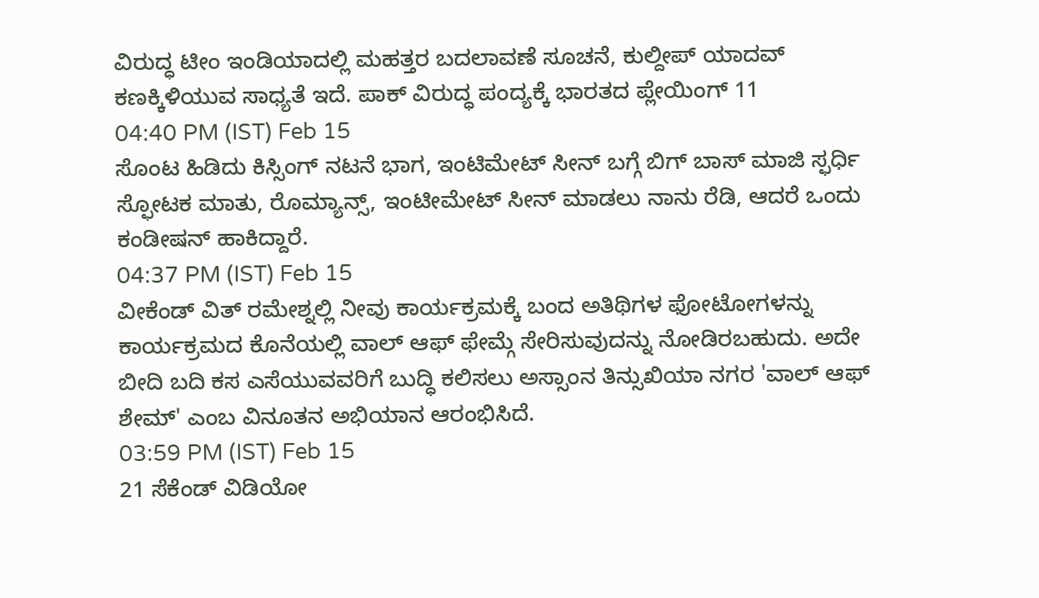ವಿರುದ್ಧ ಟೀಂ ಇಂಡಿಯಾದಲ್ಲಿ ಮಹತ್ತರ ಬದಲಾವಣೆ ಸೂಚನೆ, ಕುಲ್ದೀಪ್ ಯಾದವ್ ಕಣಕ್ಕಿಳಿಯುವ ಸಾಧ್ಯತೆ ಇದೆ. ಪಾಕ್ ವಿರುದ್ಧ ಪಂದ್ಯಕ್ಕೆ ಭಾರತದ ಪ್ಲೇಯಿಂಗ್ 11
04:40 PM (IST) Feb 15
ಸೊಂಟ ಹಿಡಿದು ಕಿಸ್ಸಿಂಗ್ ನಟನೆ ಭಾಗ, ಇಂಟಿಮೇಟ್ ಸೀನ್ ಬಗ್ಗೆ ಬಿಗ್ ಬಾಸ್ ಮಾಜಿ ಸ್ಫರ್ಧಿ ಸ್ಫೋಟಕ ಮಾತು, ರೊಮ್ಯಾನ್ಸ್, ಇಂಟೀಮೇಟ್ ಸೀನ್ ಮಾಡಲು ನಾನು ರೆಡಿ, ಆದರೆ ಒಂದು ಕಂಡೀಷನ್ ಹಾಕಿದ್ದಾರೆ.
04:37 PM (IST) Feb 15
ವೀಕೆಂಡ್ ವಿತ್ ರಮೇಶ್ನಲ್ಲಿ ನೀವು ಕಾರ್ಯಕ್ರಮಕ್ಕೆ ಬಂದ ಅತಿಥಿಗಳ ಫೋಟೋಗಳನ್ನು ಕಾರ್ಯಕ್ರಮದ ಕೊನೆಯಲ್ಲಿ ವಾಲ್ ಆಫ್ ಫೇಮ್ಗೆ ಸೇರಿಸುವುದನ್ನು ನೋಡಿರಬಹುದು. ಅದೇ ಬೀದಿ ಬದಿ ಕಸ ಎಸೆಯುವವರಿಗೆ ಬುದ್ಧಿ ಕಲಿಸಲು ಅಸ್ಸಾಂನ ತಿನ್ಸುಖಿಯಾ ನಗರ 'ವಾಲ್ ಆಫ್ ಶೇಮ್' ಎಂಬ ವಿನೂತನ ಅಭಿಯಾನ ಆರಂಭಿಸಿದೆ.
03:59 PM (IST) Feb 15
21 ಸೆಕೆಂಡ್ ವಿಡಿಯೋ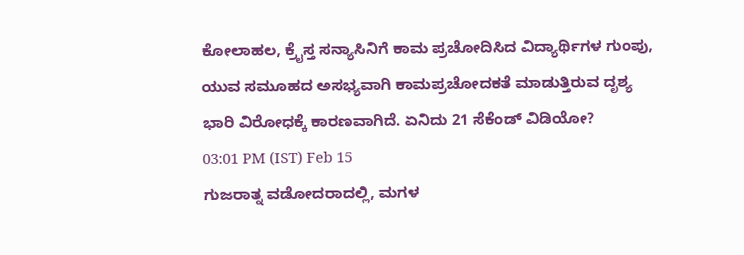ಕೋಲಾಹಲ, ಕ್ರೈಸ್ತ ಸನ್ಯಾಸಿನಿಗೆ ಕಾಮ ಪ್ರಚೋದಿಸಿದ ವಿದ್ಯಾರ್ಥಿಗಳ ಗುಂಪು, ಯುವ ಸಮೂಹದ ಅಸಭ್ಯವಾಗಿ ಕಾಮಪ್ರಚೋದಕತೆ ಮಾಡುತ್ತಿರುವ ದೃಶ್ಯ ಭಾರಿ ವಿರೋಧಕ್ಕೆ ಕಾರಣವಾಗಿದೆ. ಏನಿದು 21 ಸೆಕೆಂಡ್ ವಿಡಿಯೋ?
03:01 PM (IST) Feb 15
ಗುಜರಾತ್ನ ವಡೋದರಾದಲ್ಲಿ, ಮಗಳ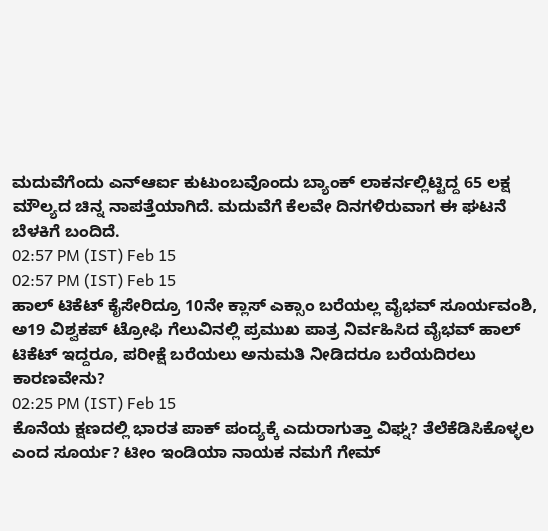ಮದುವೆಗೆಂದು ಎನ್ಆರ್ಐ ಕುಟುಂಬವೊಂದು ಬ್ಯಾಂಕ್ ಲಾಕರ್ನಲ್ಲಿಟ್ಟಿದ್ದ 65 ಲಕ್ಷ ಮೌಲ್ಯದ ಚಿನ್ನ ನಾಪತ್ತೆಯಾಗಿದೆ. ಮದುವೆಗೆ ಕೆಲವೇ ದಿನಗಳಿರುವಾಗ ಈ ಘಟನೆ ಬೆಳಕಿಗೆ ಬಂದಿದೆ.
02:57 PM (IST) Feb 15
02:57 PM (IST) Feb 15
ಹಾಲ್ ಟಿಕೆಟ್ ಕೈಸೇರಿದ್ರೂ 10ನೇ ಕ್ಲಾಸ್ ಎಕ್ಸಾಂ ಬರೆಯಲ್ಲ ವೈಭವ್ ಸೂರ್ಯವಂಶಿ, ಅ19 ವಿಶ್ವಕಪ್ ಟ್ರೋಫಿ ಗೆಲುವಿನಲ್ಲಿ ಪ್ರಮುಖ ಪಾತ್ರ ನಿರ್ವಹಿಸಿದ ವೈಭವ್ ಹಾಲ್ ಟಿಕೆಟ್ ಇದ್ದರೂ, ಪರೀಕ್ಷೆ ಬರೆಯಲು ಅನುಮತಿ ನೀಡಿದರೂ ಬರೆಯದಿರಲು ಕಾರಣವೇನು?
02:25 PM (IST) Feb 15
ಕೊನೆಯ ಕ್ಷಣದಲ್ಲಿ ಭಾರತ ಪಾಕ್ ಪಂದ್ಯಕ್ಕೆ ಎದುರಾಗುತ್ತಾ ವಿಘ್ನ? ತೆಲೆಕೆಡಿಸಿಕೊಳ್ಳಲ ಎಂದ ಸೂರ್ಯ? ಟೀಂ ಇಂಡಿಯಾ ನಾಯಕ ನಮಗೆ ಗೇಮ್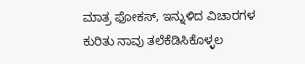ಮಾತ್ರ ಫೋಕಸ್, ಇನ್ನುಳಿದ ವಿಚಾರಗಳ ಕುರಿತು ನಾವು ತಲೆಕೆಡಿಸಿಕೊಳ್ಳಲ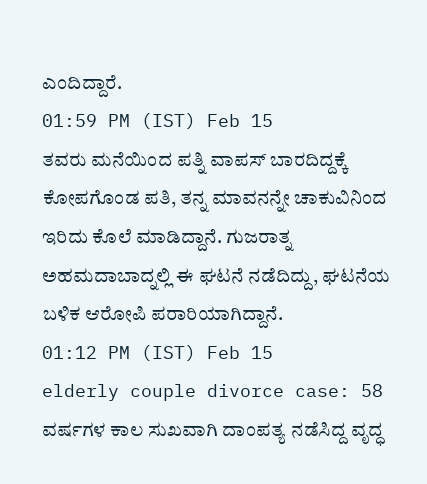ಎಂದಿದ್ದಾರೆ.
01:59 PM (IST) Feb 15
ತವರು ಮನೆಯಿಂದ ಪತ್ನಿ ವಾಪಸ್ ಬಾರದಿದ್ದಕ್ಕೆ ಕೋಪಗೊಂಡ ಪತಿ, ತನ್ನ ಮಾವನನ್ನೇ ಚಾಕುವಿನಿಂದ ಇರಿದು ಕೊಲೆ ಮಾಡಿದ್ದಾನೆ. ಗುಜರಾತ್ನ ಅಹಮದಾಬಾದ್ನಲ್ಲಿ ಈ ಘಟನೆ ನಡೆದಿದ್ದು, ಘಟನೆಯ ಬಳಿಕ ಆರೋಪಿ ಪರಾರಿಯಾಗಿದ್ದಾನೆ.
01:12 PM (IST) Feb 15
elderly couple divorce case: 58 ವರ್ಷಗಳ ಕಾಲ ಸುಖವಾಗಿ ದಾಂಪತ್ಯ ನಡೆಸಿದ್ದ ವೃದ್ಧ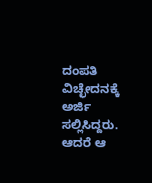ದಂಪತಿ ವಿಚ್ಛೇದನಕ್ಕೆ ಅರ್ಜಿ ಸಲ್ಲಿಸಿದ್ದರು. ಆದರೆ ಆ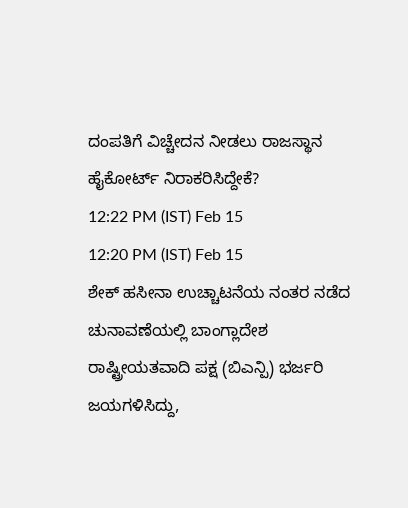ದಂಪತಿಗೆ ವಿಚ್ಚೇದನ ನೀಡಲು ರಾಜಸ್ಥಾನ ಹೈಕೋರ್ಟ್ ನಿರಾಕರಿಸಿದ್ದೇಕೆ?
12:22 PM (IST) Feb 15
12:20 PM (IST) Feb 15
ಶೇಕ್ ಹಸೀನಾ ಉಚ್ಚಾಟನೆಯ ನಂತರ ನಡೆದ ಚುನಾವಣೆಯಲ್ಲಿ ಬಾಂಗ್ಲಾದೇಶ ರಾಷ್ಟ್ರೀಯತವಾದಿ ಪಕ್ಷ (ಬಿಎನ್ಪಿ) ಭರ್ಜರಿ ಜಯಗಳಿಸಿದ್ದು,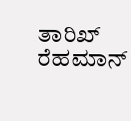ತಾರಿಖ್ ರೆಹಮಾನ್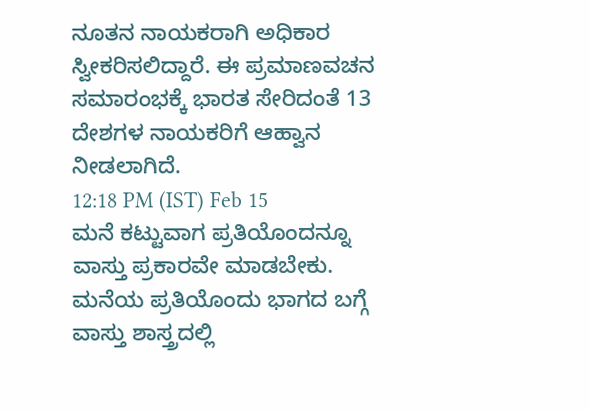ನೂತನ ನಾಯಕರಾಗಿ ಅಧಿಕಾರ ಸ್ವೀಕರಿಸಲಿದ್ದಾರೆ. ಈ ಪ್ರಮಾಣವಚನ ಸಮಾರಂಭಕ್ಕೆ ಭಾರತ ಸೇರಿದಂತೆ 13 ದೇಶಗಳ ನಾಯಕರಿಗೆ ಆಹ್ವಾನ ನೀಡಲಾಗಿದೆ.
12:18 PM (IST) Feb 15
ಮನೆ ಕಟ್ಟುವಾಗ ಪ್ರತಿಯೊಂದನ್ನೂ ವಾಸ್ತು ಪ್ರಕಾರವೇ ಮಾಡಬೇಕು. ಮನೆಯ ಪ್ರತಿಯೊಂದು ಭಾಗದ ಬಗ್ಗೆ ವಾಸ್ತು ಶಾಸ್ತ್ರದಲ್ಲಿ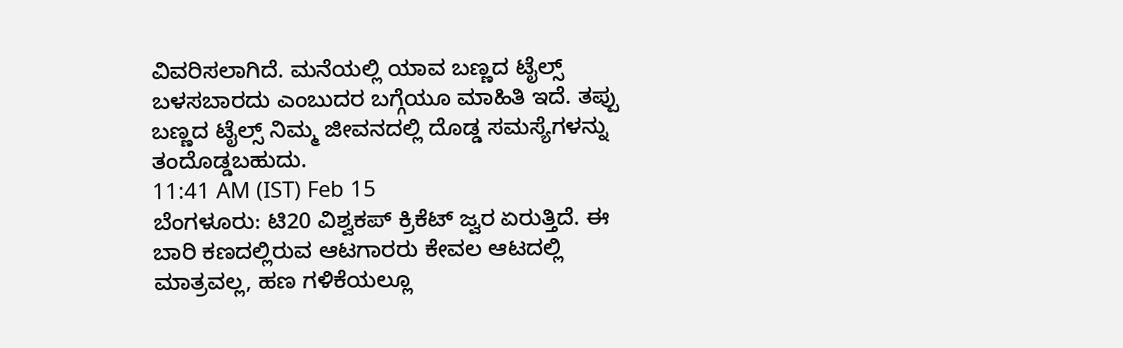ವಿವರಿಸಲಾಗಿದೆ. ಮನೆಯಲ್ಲಿ ಯಾವ ಬಣ್ಣದ ಟೈಲ್ಸ್ ಬಳಸಬಾರದು ಎಂಬುದರ ಬಗ್ಗೆಯೂ ಮಾಹಿತಿ ಇದೆ. ತಪ್ಪು ಬಣ್ಣದ ಟೈಲ್ಸ್ ನಿಮ್ಮ ಜೀವನದಲ್ಲಿ ದೊಡ್ಡ ಸಮಸ್ಯೆಗಳನ್ನು ತಂದೊಡ್ಡಬಹುದು.
11:41 AM (IST) Feb 15
ಬೆಂಗಳೂರು: ಟಿ20 ವಿಶ್ವಕಪ್ ಕ್ರಿಕೆಟ್ ಜ್ವರ ಏರುತ್ತಿದೆ. ಈ ಬಾರಿ ಕಣದಲ್ಲಿರುವ ಆಟಗಾರರು ಕೇವಲ ಆಟದಲ್ಲಿ ಮಾತ್ರವಲ್ಲ, ಹಣ ಗಳಿಕೆಯಲ್ಲೂ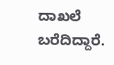ದಾಖಲೆ ಬರೆದಿದ್ದಾರೆ.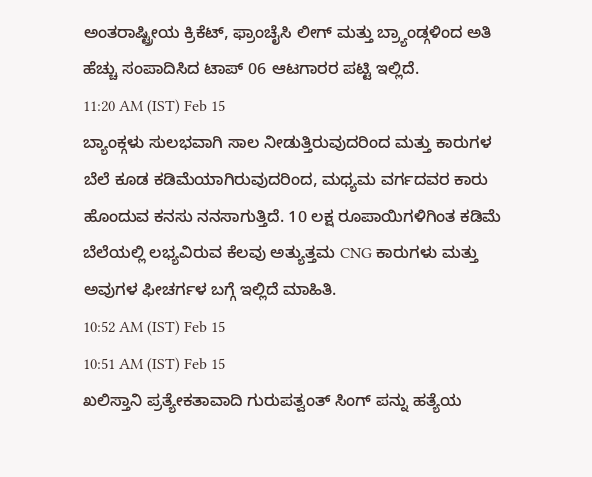ಅಂತರಾಷ್ಟ್ರೀಯ ಕ್ರಿಕೆಟ್, ಫ್ರಾಂಚೈಸಿ ಲೀಗ್ ಮತ್ತು ಬ್ರ್ಯಾಂಡ್ಗಳಿಂದ ಅತಿ ಹೆಚ್ಚು ಸಂಪಾದಿಸಿದ ಟಾಪ್ 06 ಆಟಗಾರರ ಪಟ್ಟಿ ಇಲ್ಲಿದೆ.
11:20 AM (IST) Feb 15
ಬ್ಯಾಂಕ್ಗಳು ಸುಲಭವಾಗಿ ಸಾಲ ನೀಡುತ್ತಿರುವುದರಿಂದ ಮತ್ತು ಕಾರುಗಳ ಬೆಲೆ ಕೂಡ ಕಡಿಮೆಯಾಗಿರುವುದರಿಂದ, ಮಧ್ಯಮ ವರ್ಗದವರ ಕಾರು ಹೊಂದುವ ಕನಸು ನನಸಾಗುತ್ತಿದೆ. 10 ಲಕ್ಷ ರೂಪಾಯಿಗಳಿಗಿಂತ ಕಡಿಮೆ ಬೆಲೆಯಲ್ಲಿ ಲಭ್ಯವಿರುವ ಕೆಲವು ಅತ್ಯುತ್ತಮ CNG ಕಾರುಗಳು ಮತ್ತು ಅವುಗಳ ಫೀಚರ್ಗಳ ಬಗ್ಗೆ ಇಲ್ಲಿದೆ ಮಾಹಿತಿ.
10:52 AM (IST) Feb 15
10:51 AM (IST) Feb 15
ಖಲಿಸ್ತಾನಿ ಪ್ರತ್ಯೇಕತಾವಾದಿ ಗುರುಪತ್ವಂತ್ ಸಿಂಗ್ ಪನ್ನು ಹತ್ಯೆಯ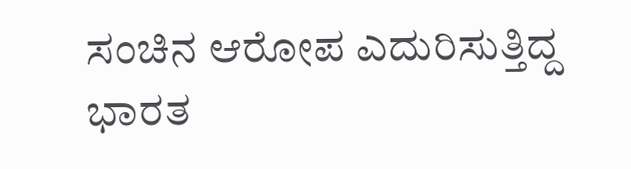ಸಂಚಿನ ಆರೋಪ ಎದುರಿಸುತ್ತಿದ್ದ ಭಾರತ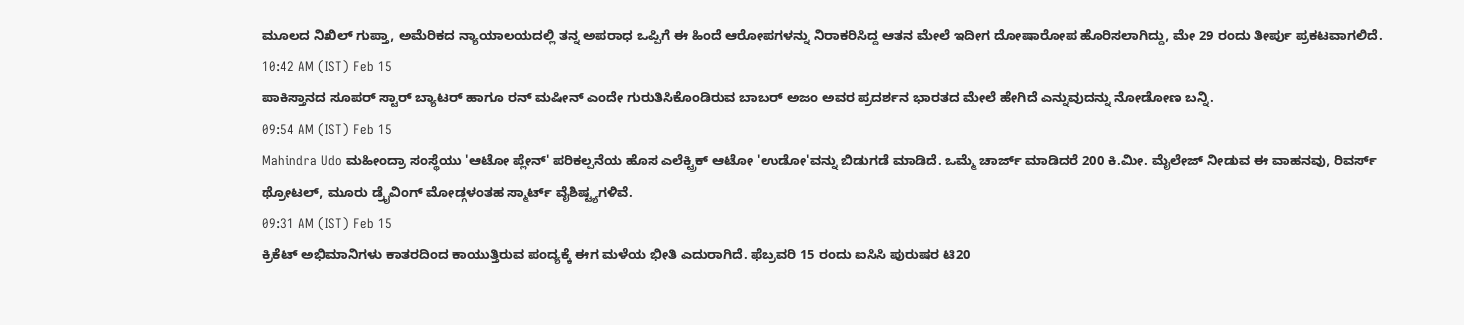ಮೂಲದ ನಿಖಿಲ್ ಗುಪ್ತಾ, ಅಮೆರಿಕದ ನ್ಯಾಯಾಲಯದಲ್ಲಿ ತನ್ನ ಅಪರಾಧ ಒಪ್ಪಿಗೆ ಈ ಹಿಂದೆ ಆರೋಪಗಳನ್ನು ನಿರಾಕರಿಸಿದ್ದ ಆತನ ಮೇಲೆ ಇದೀಗ ದೋಷಾರೋಪ ಹೊರಿಸಲಾಗಿದ್ದು, ಮೇ 29 ರಂದು ತೀರ್ಪು ಪ್ರಕಟವಾಗಲಿದೆ.
10:42 AM (IST) Feb 15
ಪಾಕಿಸ್ತಾನದ ಸೂಪರ್ ಸ್ಟಾರ್ ಬ್ಯಾಟರ್ ಹಾಗೂ ರನ್ ಮಷೀನ್ ಎಂದೇ ಗುರುತಿಸಿಕೊಂಡಿರುವ ಬಾಬರ್ ಅಜಂ ಅವರ ಪ್ರದರ್ಶನ ಭಾರತದ ಮೇಲೆ ಹೇಗಿದೆ ಎನ್ನುವುದನ್ನು ನೋಡೋಣ ಬನ್ನಿ.
09:54 AM (IST) Feb 15
Mahindra Udo ಮಹೀಂದ್ರಾ ಸಂಸ್ಥೆಯು 'ಆಟೋ ಪ್ಲೇನ್' ಪರಿಕಲ್ಪನೆಯ ಹೊಸ ಎಲೆಕ್ಟ್ರಿಕ್ ಆಟೋ 'ಉಡೋ'ವನ್ನು ಬಿಡುಗಡೆ ಮಾಡಿದೆ. ಒಮ್ಮೆ ಚಾರ್ಜ್ ಮಾಡಿದರೆ 200 ಕಿ.ಮೀ. ಮೈಲೇಜ್ ನೀಡುವ ಈ ವಾಹನವು, ರಿವರ್ಸ್ ಥ್ರೋಟಲ್, ಮೂರು ಡ್ರೈವಿಂಗ್ ಮೋಡ್ಗಳಂತಹ ಸ್ಮಾರ್ಟ್ ವೈಶಿಷ್ಟ್ಯಗಳಿವೆ.
09:31 AM (IST) Feb 15
ಕ್ರಿಕೆಟ್ ಅಭಿಮಾನಿಗಳು ಕಾತರದಿಂದ ಕಾಯುತ್ತಿರುವ ಪಂದ್ಯಕ್ಕೆ ಈಗ ಮಳೆಯ ಭೀತಿ ಎದುರಾಗಿದೆ. ಫೆಬ್ರವರಿ 15 ರಂದು ಐಸಿಸಿ ಪುರುಷರ ಟಿ20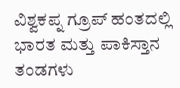ವಿಶ್ವಕಪ್ನ ಗ್ರೂಪ್ ಹಂತದಲ್ಲಿ ಭಾರತ ಮತ್ತು ಪಾಕಿಸ್ತಾನ ತಂಡಗಳು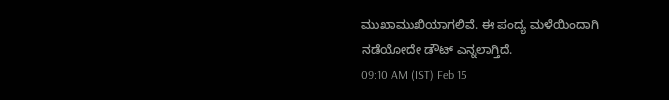ಮುಖಾಮುಖಿಯಾಗಲಿವೆ. ಈ ಪಂದ್ಯ ಮಳೆಯಿಂದಾಗಿ ನಡೆಯೋದೇ ಡೌಟ್ ಎನ್ನಲಾಗ್ತಿದೆ.
09:10 AM (IST) Feb 15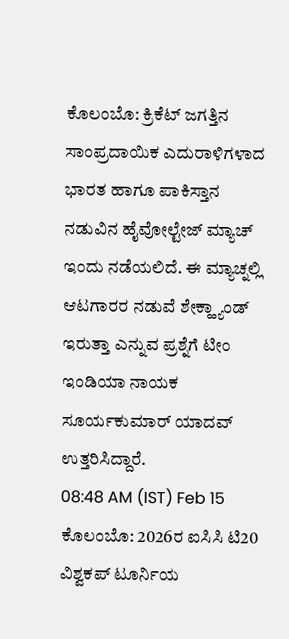ಕೊಲಂಬೊ: ಕ್ರಿಕೆಟ್ ಜಗತ್ತಿನ ಸಾಂಪ್ರದಾಯಿಕ ಎದುರಾಳಿಗಳಾದ ಭಾರತ ಹಾಗೂ ಪಾಕಿಸ್ತಾನ ನಡುವಿನ ಹೈವೋಲ್ಟೇಜ್ ಮ್ಯಾಚ್ ಇಂದು ನಡೆಯಲಿದೆ. ಈ ಮ್ಯಾಚ್ನಲ್ಲಿ ಆಟಗಾರರ ನಡುವೆ ಶೇಕ್ಹ್ಯಾಂಡ್ ಇರುತ್ತಾ ಎನ್ನುವ ಪ್ರಶ್ನೆಗೆ ಟೀಂ ಇಂಡಿಯಾ ನಾಯಕ ಸೂರ್ಯಕುಮಾರ್ ಯಾದವ್ ಉತ್ತರಿಸಿದ್ದಾರೆ.
08:48 AM (IST) Feb 15
ಕೊಲಂಬೊ: 2026ರ ಐಸಿಸಿ ಟಿ20 ವಿಶ್ವಕಪ್ ಟೂರ್ನಿಯ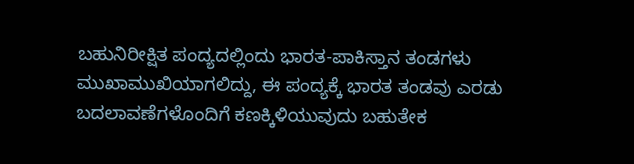ಬಹುನಿರೀಕ್ಷಿತ ಪಂದ್ಯದಲ್ಲಿಂದು ಭಾರತ-ಪಾಕಿಸ್ತಾನ ತಂಡಗಳು ಮುಖಾಮುಖಿಯಾಗಲಿದ್ದು, ಈ ಪಂದ್ಯಕ್ಕೆ ಭಾರತ ತಂಡವು ಎರಡು ಬದಲಾವಣೆಗಳೊಂದಿಗೆ ಕಣಕ್ಕಿಳಿಯುವುದು ಬಹುತೇಕ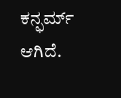ಕನ್ಫರ್ಮ್ ಆಗಿದೆ.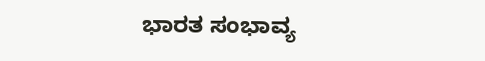ಭಾರತ ಸಂಭಾವ್ಯ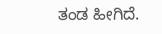ತಂಡ ಹೀಗಿದೆ.